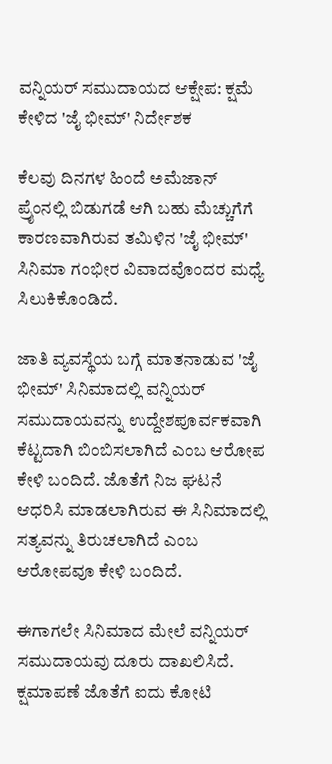ವನ್ನಿಯರ್ ಸಮುದಾಯದ ಆಕ್ಷೇಪ: ಕ್ಷಮೆ ಕೇಳಿದ 'ಜೈ ಭೀಮ್' ನಿರ್ದೇಶಕ

ಕೆಲವು ದಿನಗಳ ಹಿಂದೆ ಅಮೆಜಾನ್ ಪ್ರೈಂನಲ್ಲಿ ಬಿಡುಗಡೆ ಆಗಿ ಬಹು ಮೆಚ್ಚುಗೆಗೆ ಕಾರಣವಾಗಿರುವ ತಮಿಳಿನ 'ಜೈ ಭೀಮ್' ಸಿನಿಮಾ ಗಂಭೀರ ವಿವಾದವೊಂದರ ಮಧ್ಯೆ ಸಿಲುಕಿಕೊಂಡಿದೆ.

ಜಾತಿ ವ್ಯವಸ್ಥೆಯ ಬಗ್ಗೆ ಮಾತನಾಡುವ 'ಜೈ ಭೀಮ್' ಸಿನಿಮಾದಲ್ಲಿ ವನ್ನಿಯರ್ ಸಮುದಾಯವನ್ನು ಉದ್ದೇಶಪೂರ್ವಕವಾಗಿ ಕೆಟ್ಟದಾಗಿ ಬಿಂಬಿಸಲಾಗಿದೆ ಎಂಬ ಆರೋಪ ಕೇಳಿ ಬಂದಿದೆ. ಜೊತೆಗೆ ನಿಜ ಘಟನೆ ಆಧರಿಸಿ ಮಾಡಲಾಗಿರುವ ಈ ಸಿನಿಮಾದಲ್ಲಿ ಸತ್ಯವನ್ನು ತಿರುಚಲಾಗಿದೆ ಎಂಬ ಆರೋಪವೂ ಕೇಳಿ ಬಂದಿದೆ.

ಈಗಾಗಲೇ ಸಿನಿಮಾದ ಮೇಲೆ ವನ್ನಿಯರ್ ಸಮುದಾಯವು ದೂರು ದಾಖಲಿಸಿದೆ. ಕ್ಷಮಾಪಣೆ ಜೊತೆಗೆ ಐದು ಕೋಟಿ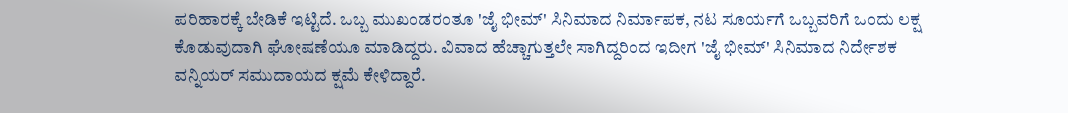ಪರಿಹಾರಕ್ಕೆ ಬೇಡಿಕೆ ಇಟ್ಟಿದೆ. ಒಬ್ಬ ಮುಖಂಡರಂತೂ 'ಜೈ ಭೀಮ್' ಸಿನಿಮಾದ ನಿರ್ಮಾಪಕ, ನಟ ಸೂರ್ಯಗೆ ಒಬ್ಬವರಿಗೆ ಒಂದು ಲಕ್ಷ ಕೊಡುವುದಾಗಿ ಘೋಷಣೆಯೂ ಮಾಡಿದ್ದರು. ವಿವಾದ ಹೆಚ್ಚಾಗುತ್ತಲೇ ಸಾಗಿದ್ದರಿಂದ ಇದೀಗ 'ಜೈ ಭೀಮ್' ಸಿನಿಮಾದ ನಿರ್ದೇಶಕ ವನ್ನಿಯರ್ ಸಮುದಾಯದ ಕ್ಷಮೆ ಕೇಳಿದ್ದಾರೆ.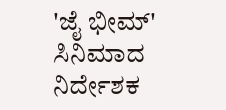'ಜೈ ಭೀಮ್' ಸಿನಿಮಾದ ನಿರ್ದೇಶಕ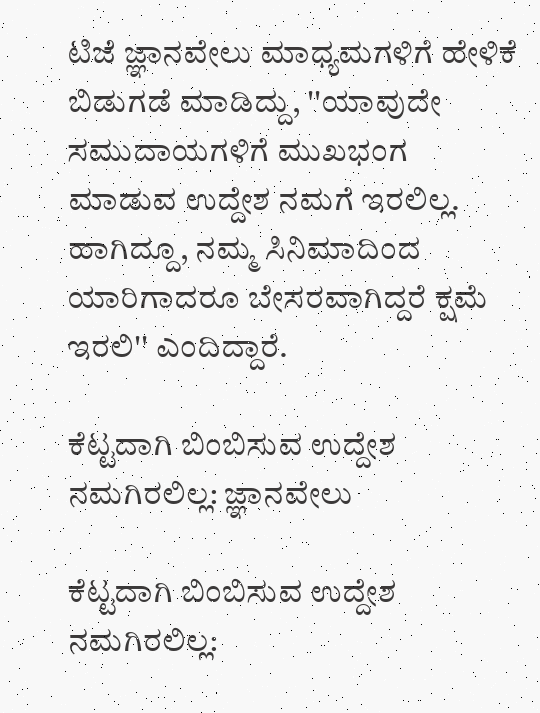ಟಿಜೆ ಜ್ಞಾನವೇಲು ಮಾಧ್ಯಮಗಳಿಗೆ ಹೇಳಿಕೆ ಬಿಡುಗಡೆ ಮಾಡಿದ್ದು, ''ಯಾವುದೇ ಸಮುದಾಯಗಳಿಗೆ ಮುಖಭಂಗ ಮಾಡುವ ಉದ್ದೇಶ ನಮಗೆ ಇರಲಿಲ್ಲ. ಹಾಗಿದ್ದೂ, ನಮ್ಮ ಸಿನಿಮಾದಿಂದ ಯಾರಿಗಾದರೂ ಬೇಸರವಾಗಿದ್ದರೆ ಕ್ಷಮೆ ಇರಲಿ'' ಎಂದಿದ್ದಾರೆ.

ಕೆಟ್ಟದಾಗಿ ಬಿಂಬಿಸುವ ಉದ್ದೇಶ ನಮಗಿರಲಿಲ್ಲ: ಜ್ಞಾನವೇಲು

ಕೆಟ್ಟದಾಗಿ ಬಿಂಬಿಸುವ ಉದ್ದೇಶ ನಮಗಿರಲಿಲ್ಲ: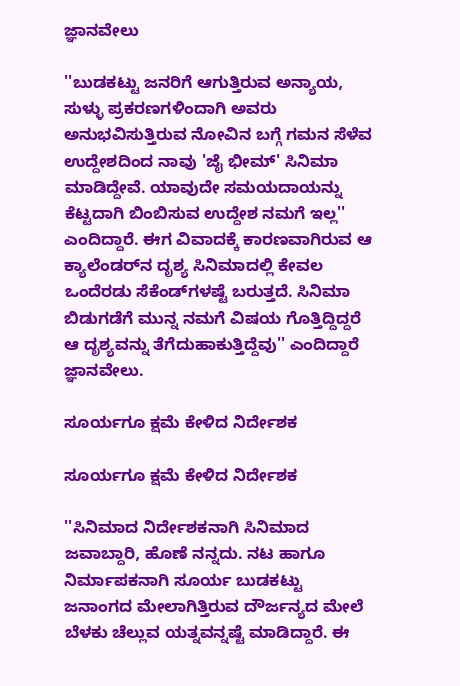ಜ್ಞಾನವೇಲು

''ಬುಡಕಟ್ಟು ಜನರಿಗೆ ಆಗುತ್ತಿರುವ ಅನ್ಯಾಯ, ಸುಳ್ಳು ಪ್ರಕರಣಗಳಿಂದಾಗಿ ಅವರು ಅನುಭವಿಸುತ್ತಿರುವ ನೋವಿನ ಬಗ್ಗೆ ಗಮನ ಸೆಳೆವ ಉದ್ದೇಶದಿಂದ ನಾವು 'ಜೈ ಭೀಮ್' ಸಿನಿಮಾ ಮಾಡಿದ್ದೇವೆ. ಯಾವುದೇ ಸಮಯದಾಯನ್ನು ಕೆಟ್ಟದಾಗಿ ಬಿಂಬಿಸುವ ಉದ್ದೇಶ ನಮಗೆ ಇಲ್ಲ'' ಎಂದಿದ್ದಾರೆ. ಈಗ ವಿವಾದಕ್ಕೆ ಕಾರಣವಾಗಿರುವ ಆ ಕ್ಯಾಲೆಂಡರ್‌ನ ದೃಶ್ಯ ಸಿನಿಮಾದಲ್ಲಿ ಕೇವಲ ಒಂದೆರಡು ಸೆಕೆಂಡ್‌ಗಳಷ್ಟೆ ಬರುತ್ತದೆ. ಸಿನಿಮಾ ಬಿಡುಗಡೆಗೆ ಮುನ್ನ ನಮಗೆ ವಿಷಯ ಗೊತ್ತಿದ್ದಿದ್ದರೆ ಆ ದೃಶ್ಯವನ್ನು ತೆಗೆದುಹಾಕುತ್ತಿದ್ದೆವು'' ಎಂದಿದ್ದಾರೆ ಜ್ಞಾನವೇಲು.

ಸೂರ್ಯಗೂ ಕ್ಷಮೆ ಕೇಳಿದ ನಿರ್ದೇಶಕ

ಸೂರ್ಯಗೂ ಕ್ಷಮೆ ಕೇಳಿದ ನಿರ್ದೇಶಕ

''ಸಿನಿಮಾದ ನಿರ್ದೇಶಕನಾಗಿ ಸಿನಿಮಾದ ಜವಾಬ್ದಾರಿ, ಹೊಣೆ ನನ್ನದು. ನಟ ಹಾಗೂ ನಿರ್ಮಾಪಕನಾಗಿ ಸೂರ್ಯ ಬುಡಕಟ್ಟು ಜನಾಂಗದ ಮೇಲಾಗಿತ್ತಿರುವ ದೌರ್ಜನ್ಯದ ಮೇಲೆ ಬೆಳಕು ಚೆಲ್ಲುವ ಯತ್ನವನ್ನಷ್ಟೆ ಮಾಡಿದ್ದಾರೆ. ಈ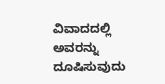ವಿವಾದದಲ್ಲಿ ಅವರನ್ನು ದೂಷಿಸುವುದು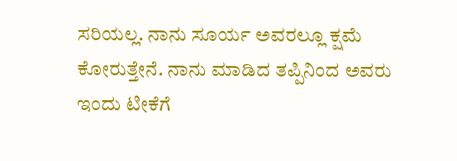ಸರಿಯಲ್ಲ. ನಾನು ಸೂರ್ಯ ಅವರಲ್ಲೂ ಕ್ಷಮೆ ಕೋರುತ್ತೇನೆ. ನಾನು ಮಾಡಿದ ತಪ್ಪಿನಿಂದ ಅವರು ಇಂದು ಟೀಕೆಗೆ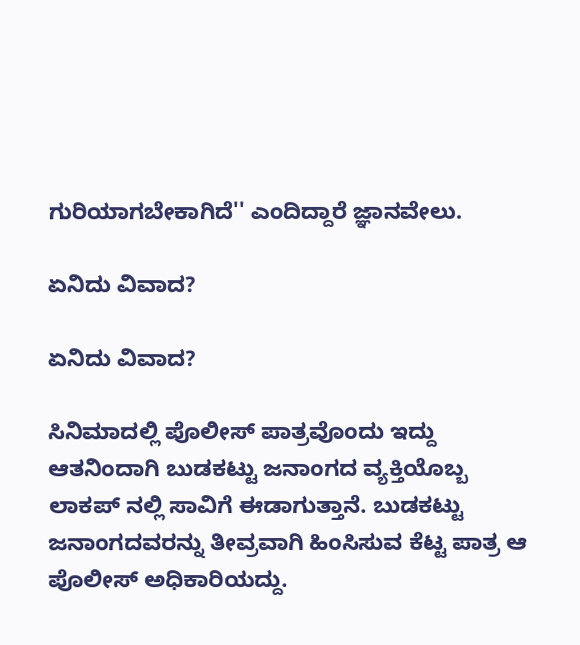ಗುರಿಯಾಗಬೇಕಾಗಿದೆ'' ಎಂದಿದ್ದಾರೆ ಜ್ಞಾನವೇಲು.

ಏನಿದು ವಿವಾದ?

ಏನಿದು ವಿವಾದ?

ಸಿನಿಮಾದಲ್ಲಿ ಪೊಲೀಸ್ ಪಾತ್ರವೊಂದು ಇದ್ದು ಆತನಿಂದಾಗಿ ಬುಡಕಟ್ಟು ಜನಾಂಗದ ವ್ಯಕ್ತಿಯೊಬ್ಬ ಲಾಕಪ್‌ ನಲ್ಲಿ ಸಾವಿಗೆ ಈಡಾಗುತ್ತಾನೆ. ಬುಡಕಟ್ಟು ಜನಾಂಗದವರನ್ನು ತೀವ್ರವಾಗಿ ಹಿಂಸಿಸುವ ಕೆಟ್ಟ ಪಾತ್ರ ಆ ಪೊಲೀಸ್ ಅಧಿಕಾರಿಯದ್ದು.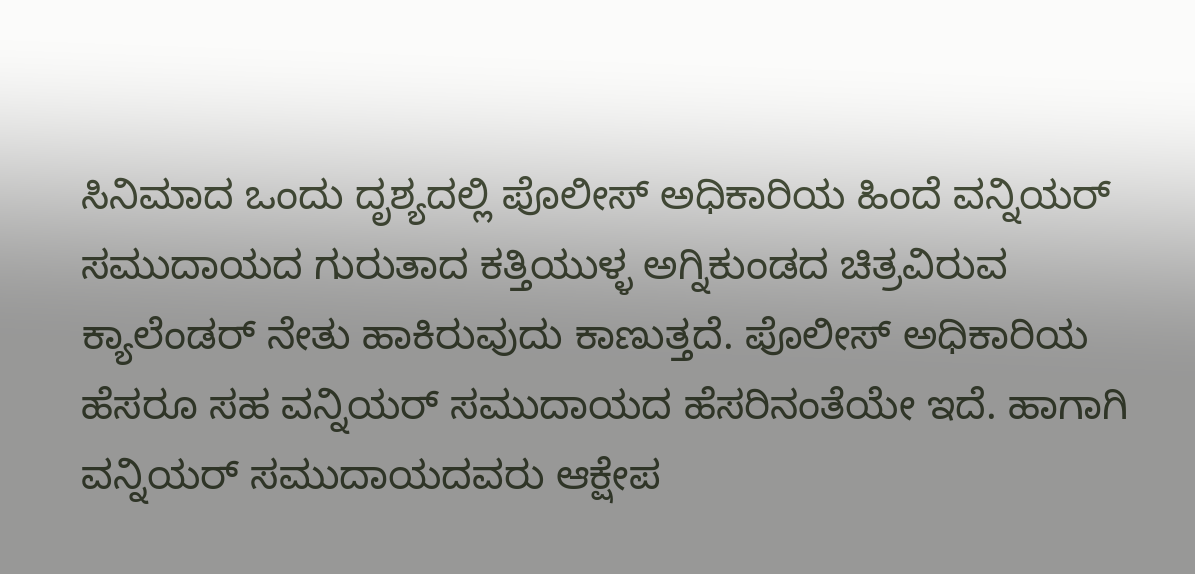ಸಿನಿಮಾದ ಒಂದು ದೃಶ್ಯದಲ್ಲಿ ಪೊಲೀಸ್ ಅಧಿಕಾರಿಯ ಹಿಂದೆ ವನ್ನಿಯರ್ ಸಮುದಾಯದ ಗುರುತಾದ ಕತ್ತಿಯುಳ್ಳ ಅಗ್ನಿಕುಂಡದ ಚಿತ್ರವಿರುವ ಕ್ಯಾಲೆಂಡರ್ ನೇತು ಹಾಕಿರುವುದು ಕಾಣುತ್ತದೆ. ಪೊಲೀಸ್ ಅಧಿಕಾರಿಯ ಹೆಸರೂ ಸಹ ವನ್ನಿಯರ್ ಸಮುದಾಯದ ಹೆಸರಿನಂತೆಯೇ ಇದೆ. ಹಾಗಾಗಿ ವನ್ನಿಯರ್ ಸಮುದಾಯದವರು ಆಕ್ಷೇಪ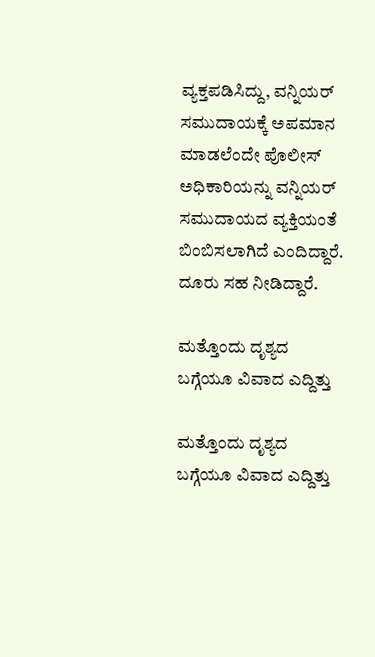ವ್ಯಕ್ತಪಡಿಸಿದ್ದು, ವನ್ನಿಯರ್ ಸಮುದಾಯಕ್ಕೆ ಅಪಮಾನ ಮಾಡಲೆಂದೇ ಪೊಲೀಸ್ ಅಧಿಕಾರಿಯನ್ನು ವನ್ನಿಯರ್ ಸಮುದಾಯದ ವ್ಯಕ್ತಿಯಂತೆ ಬಿಂಬಿಸಲಾಗಿದೆ ಎಂದಿದ್ದಾರೆ. ದೂರು ಸಹ ನೀಡಿದ್ದಾರೆ.

ಮತ್ತೊಂದು ದೃಶ್ಯದ ಬಗ್ಗೆಯೂ ವಿವಾದ ಎದ್ದಿತ್ತು

ಮತ್ತೊಂದು ದೃಶ್ಯದ ಬಗ್ಗೆಯೂ ವಿವಾದ ಎದ್ದಿತ್ತು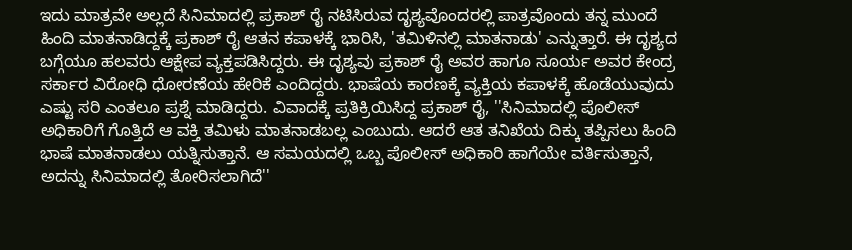ಇದು ಮಾತ್ರವೇ ಅಲ್ಲದೆ ಸಿನಿಮಾದಲ್ಲಿ ಪ್ರಕಾಶ್ ರೈ ನಟಿಸಿರುವ ದೃಶ್ಯವೊಂದರಲ್ಲಿ ಪಾತ್ರವೊಂದು ತನ್ನ ಮುಂದೆ ಹಿಂದಿ ಮಾತನಾಡಿದ್ದಕ್ಕೆ ಪ್ರಕಾಶ್ ರೈ ಆತನ ಕಪಾಳಕ್ಕೆ ಭಾರಿಸಿ, 'ತಮಿಳಿನಲ್ಲಿ ಮಾತನಾಡು' ಎನ್ನುತ್ತಾರೆ. ಈ ದೃಶ್ಯದ ಬಗ್ಗೆಯೂ ಹಲವರು ಆಕ್ಷೇಪ ವ್ಯಕ್ತಪಡಿಸಿದ್ದರು. ಈ ದೃಶ್ಯವು ಪ್ರಕಾಶ್ ರೈ ಅವರ ಹಾಗೂ ಸೂರ್ಯ ಅವರ ಕೇಂದ್ರ ಸರ್ಕಾರ ವಿರೋಧಿ ಧೋರಣೆಯ ಹೇರಿಕೆ ಎಂದಿದ್ದರು. ಭಾಷೆಯ ಕಾರಣಕ್ಕೆ ವ್ಯಕ್ತಿಯ ಕಪಾಳಕ್ಕೆ ಹೊಡೆಯುವುದು ಎಷ್ಟು ಸರಿ ಎಂತಲೂ ಪ್ರಶ್ನೆ ಮಾಡಿದ್ದರು. ವಿವಾದಕ್ಕೆ ಪ್ರತಿಕ್ರಿಯಿಸಿದ್ದ ಪ್ರಕಾಶ್ ರೈ, ''ಸಿನಿಮಾದಲ್ಲಿ ಪೊಲೀಸ್ ಅಧಿಕಾರಿಗೆ ಗೊತ್ತಿದೆ ಆ ವಕ್ತಿ ತಮಿಳು ಮಾತನಾಡಬಲ್ಲ ಎಂಬುದು. ಆದರೆ ಆತ ತನಿಖೆಯ ದಿಕ್ಕು ತಪ್ಪಿಸಲು ಹಿಂದಿ ಭಾಷೆ ಮಾತನಾಡಲು ಯತ್ನಿಸುತ್ತಾನೆ. ಆ ಸಮಯದಲ್ಲಿ ಒಬ್ಬ ಪೊಲೀಸ್ ಅಧಿಕಾರಿ ಹಾಗೆಯೇ ವರ್ತಿಸುತ್ತಾನೆ, ಅದನ್ನು ಸಿನಿಮಾದಲ್ಲಿ ತೋರಿಸಲಾಗಿದೆ''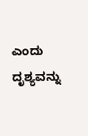ಎಂದು ದೃಶ್ಯವನ್ನು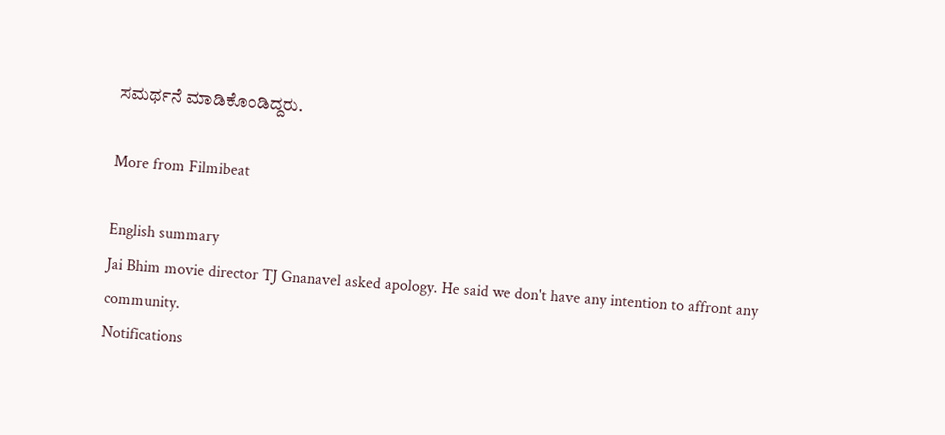ಸಮರ್ಥನೆ ಮಾಡಿಕೊಂಡಿದ್ದರು.

More from Filmibeat

English summary
Jai Bhim movie director TJ Gnanavel asked apology. He said we don't have any intention to affront any community.
Notifications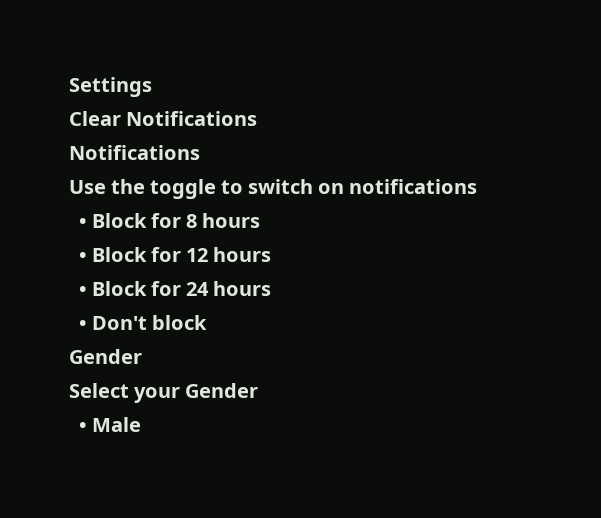Settings
Clear Notifications
Notifications
Use the toggle to switch on notifications
  • Block for 8 hours
  • Block for 12 hours
  • Block for 24 hours
  • Don't block
Gender
Select your Gender
  • Male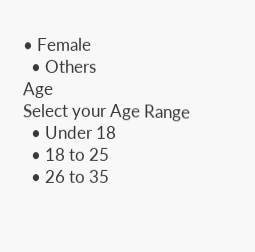• Female
  • Others
Age
Select your Age Range
  • Under 18
  • 18 to 25
  • 26 to 35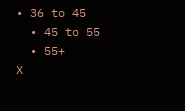• 36 to 45
  • 45 to 55
  • 55+
X